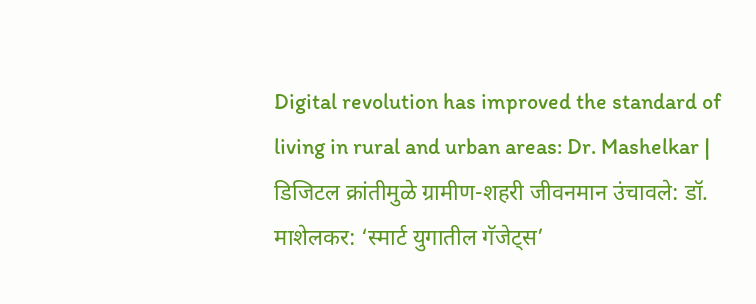Digital revolution has improved the standard of living in rural and urban areas: Dr. Mashelkar | डिजिटल क्रांतीमुळे ग्रामीण-शहरी जीवनमान उंचावले: डॉ. माशेलकर: ‘स्मार्ट युगातील गॅजेट्स’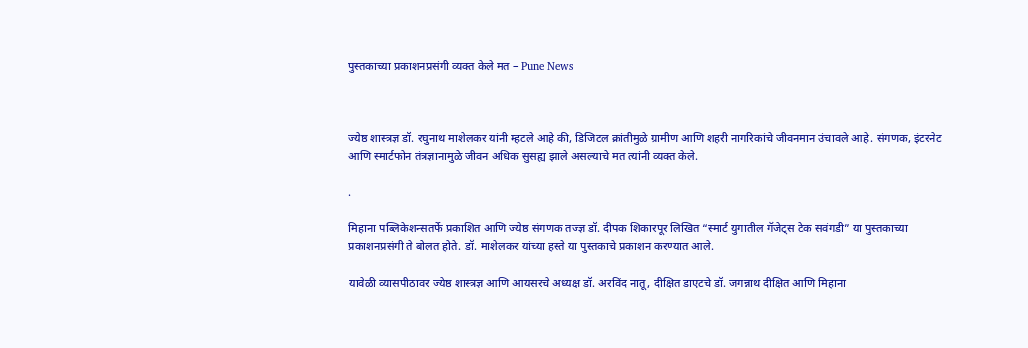पुस्तकाच्या प्रकाशनप्रसंगी व्यक्त केले मत – Pune News



ज्येष्ठ शास्त्रज्ञ डॉ. रघुनाथ माशेलकर यांनी म्हटले आहे की, डिजिटल क्रांतीमुळे ग्रामीण आणि शहरी नागरिकांचे जीवनमान उंचावले आहे. संगणक, इंटरनेट आणि स्मार्टफोन तंत्रज्ञानामुळे जीवन अधिक सुसह्य झाले असल्याचे मत त्यांनी व्यक्त केले.

.

मिहाना पब्लिकेशन्सतर्फे प्रकाशित आणि ज्येष्ठ संगणक तज्ज्ञ डॉ. दीपक शिकारपूर लिखित “स्मार्ट युगातील गॅजेट्स टेक सवंगडी” या पुस्तकाच्या प्रकाशनप्रसंगी ते बोलत होते. डॉ. माशेलकर यांच्या हस्ते या पुस्तकाचे प्रकाशन करण्यात आले.

यावेळी व्यासपीठावर ज्येष्ठ शास्त्रज्ञ आणि आयसरचे अध्यक्ष डॉ. अरविंद नातू, दीक्षित डाएटचे डॉ. जगन्नाथ दीक्षित आणि मिहाना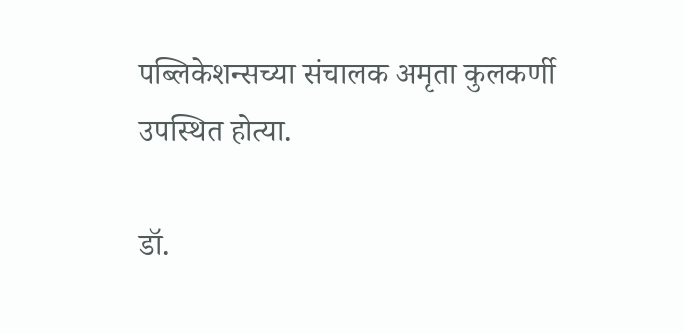पब्लिकेशन्सच्या संचालक अमृता कुलकर्णी उपस्थित होत्या.

डॉ.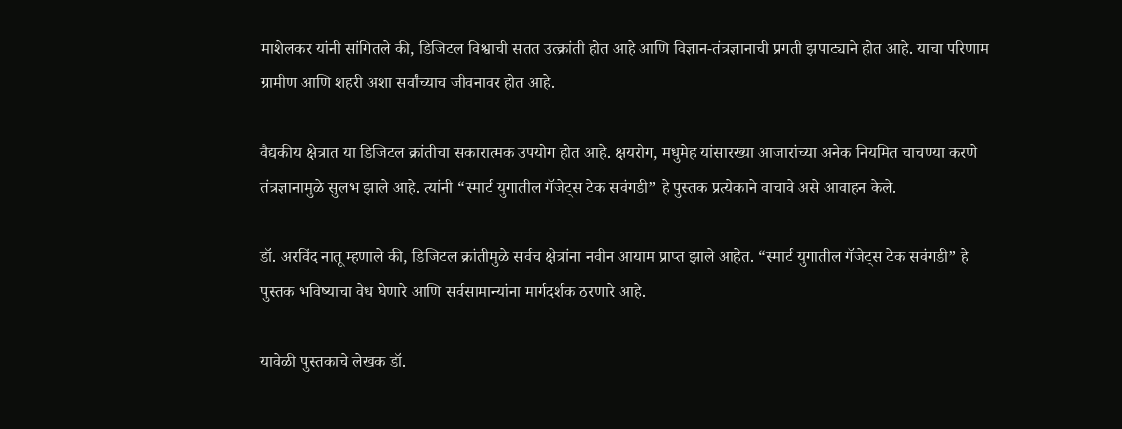माशेलकर यांनी सांगितले की, डिजिटल विश्वाची सतत उत्क्रांती होत आहे आणि विज्ञान-तंत्रज्ञानाची प्रगती झपाट्याने होत आहे. याचा परिणाम ग्रामीण आणि शहरी अशा सर्वांच्याच जीवनावर होत आहे.

वैद्यकीय क्षेत्रात या डिजिटल क्रांतीचा सकारात्मक उपयोग होत आहे. क्षयरोग, मधुमेह यांसारख्या आजारांच्या अनेक नियमित चाचण्या करणे तंत्रज्ञानामुळे सुलभ झाले आहे. त्यांनी “स्मार्ट युगातील गॅजेट्स टेक सवंगडी” हे पुस्तक प्रत्येकाने वाचावे असे आवाहन केले.

डॉ. अरविंद नातू म्हणाले की, डिजिटल क्रांतीमुळे सर्वच क्षेत्रांना नवीन आयाम प्राप्त झाले आहेत. “स्मार्ट युगातील गॅजेट्स टेक सवंगडी” हे पुस्तक भविष्याचा वेध घेणारे आणि सर्वसामान्यांना मार्गदर्शक ठरणारे आहे.

यावेळी पुस्तकाचे लेखक डॉ.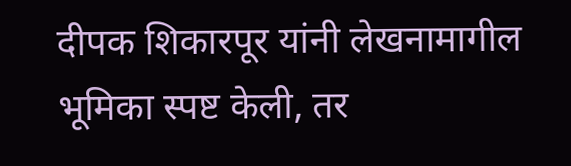दीपक शिकारपूर यांनी लेखनामागील भूमिका स्पष्ट केली, तर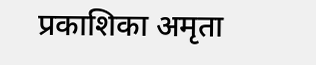प्रकाशिका अमृता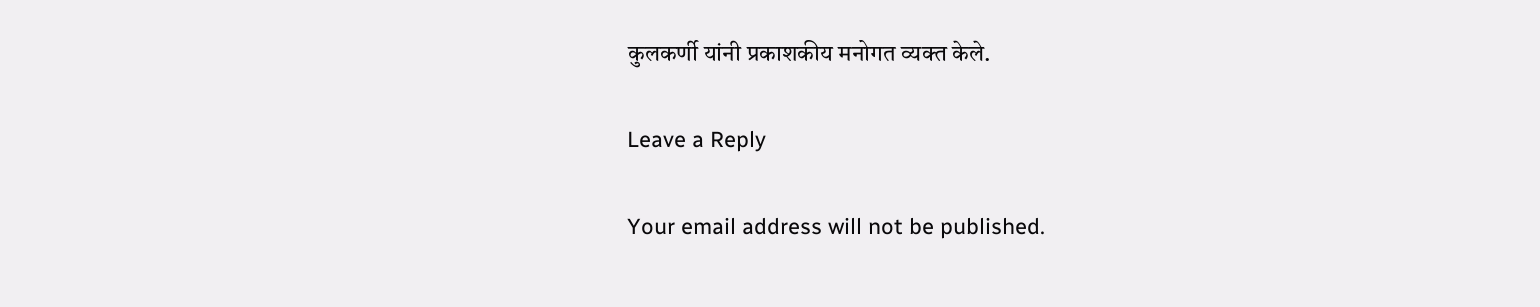कुलकर्णी यांनी प्रकाशकीय मनोगत व्यक्त केले.

Leave a Reply

Your email address will not be published.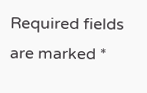Required fields are marked *